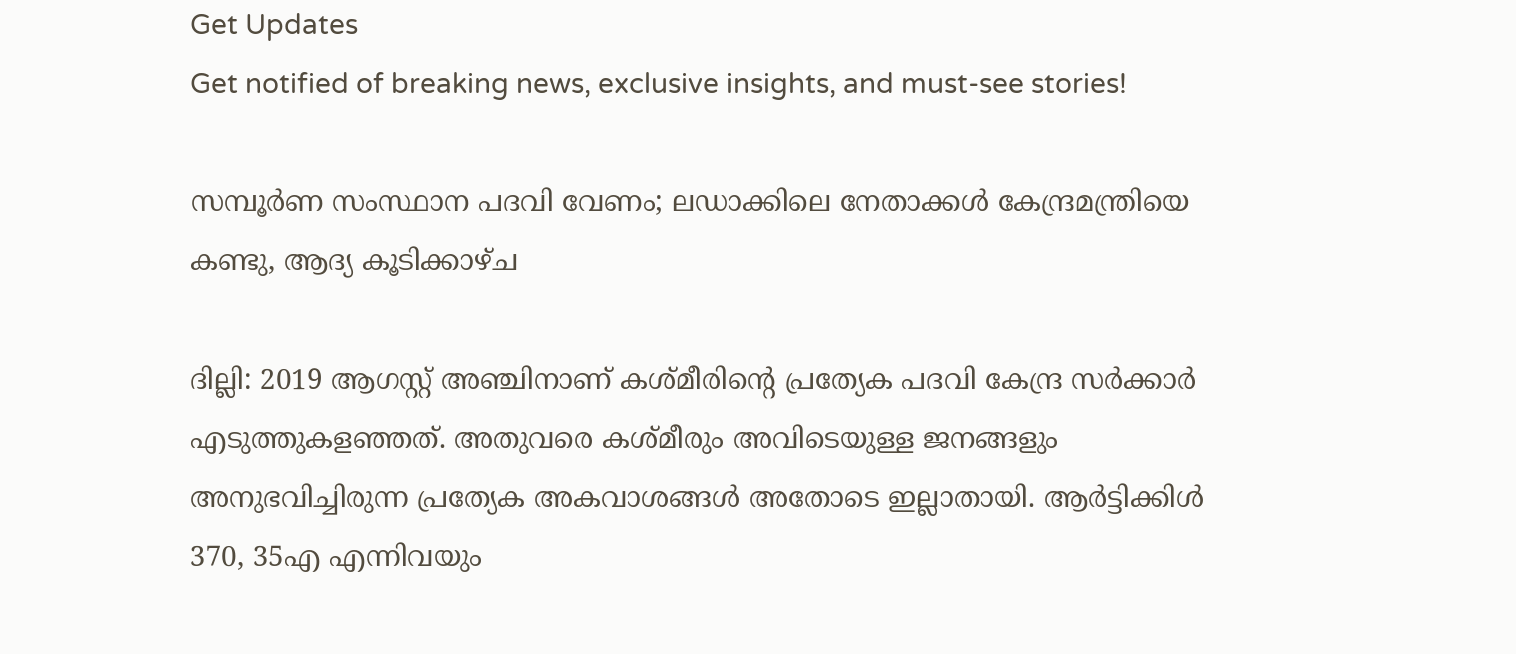Get Updates
Get notified of breaking news, exclusive insights, and must-see stories!

സമ്പൂര്‍ണ സംസ്ഥാന പദവി വേണം; ലഡാക്കിലെ നേതാക്കള്‍ കേന്ദ്രമന്ത്രിയെ കണ്ടു, ആദ്യ കൂടിക്കാഴ്ച

ദില്ലി: 2019 ആഗസ്റ്റ് അഞ്ചിനാണ് കശ്മീരിന്റെ പ്രത്യേക പദവി കേന്ദ്ര സര്‍ക്കാര്‍ എടുത്തുകളഞ്ഞത്. അതുവരെ കശ്മീരും അവിടെയുള്ള ജനങ്ങളും അനുഭവിച്ചിരുന്ന പ്രത്യേക അകവാശങ്ങള്‍ അതോടെ ഇല്ലാതായി. ആര്‍ട്ടിക്കിള്‍ 370, 35എ എന്നിവയും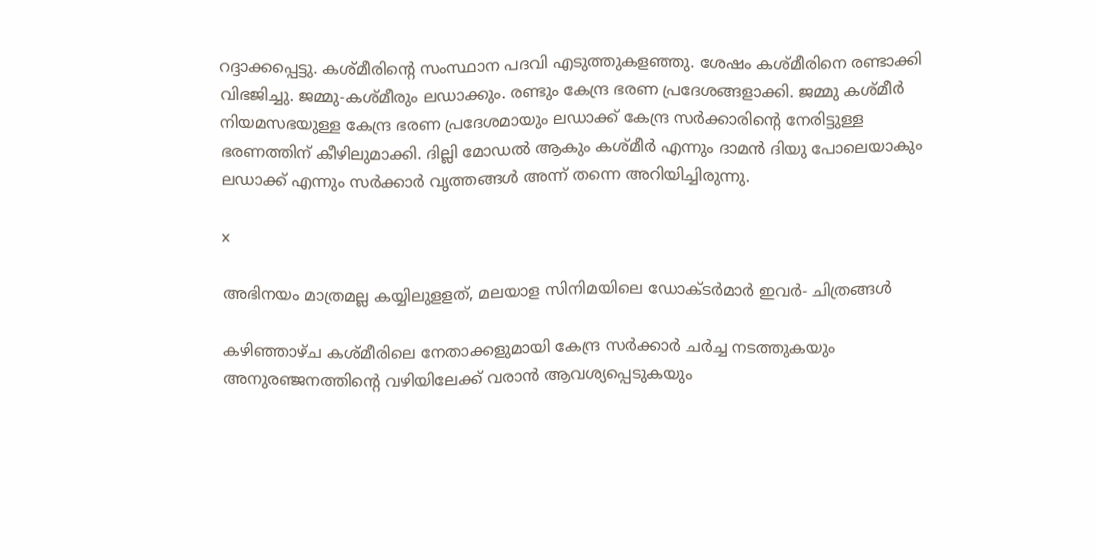റദ്ദാക്കപ്പെട്ടു. കശ്മീരിന്റെ സംസ്ഥാന പദവി എടുത്തുകളഞ്ഞു. ശേഷം കശ്മീരിനെ രണ്ടാക്കി വിഭജിച്ചു. ജമ്മു-കശ്മീരും ലഡാക്കും. രണ്ടും കേന്ദ്ര ഭരണ പ്രദേശങ്ങളാക്കി. ജമ്മു കശ്മീര്‍ നിയമസഭയുള്ള കേന്ദ്ര ഭരണ പ്രദേശമായും ലഡാക്ക് കേന്ദ്ര സര്‍ക്കാരിന്റെ നേരിട്ടുള്ള ഭരണത്തിന് കീഴിലുമാക്കി. ദില്ലി മോഡല്‍ ആകും കശ്മീര്‍ എന്നും ദാമന്‍ ദിയു പോലെയാകും ലഡാക്ക് എന്നും സര്‍ക്കാര്‍ വൃത്തങ്ങള്‍ അന്ന് തന്നെ അറിയിച്ചിരുന്നു.

x

അഭിനയം മാത്രമല്ല കയ്യിലുളളത്, മലയാള സിനിമയിലെ ഡോക്ടർമാർ ഇവർ- ചിത്രങ്ങൾ

കഴിഞ്ഞാഴ്ച കശ്മീരിലെ നേതാക്കളുമായി കേന്ദ്ര സര്‍ക്കാര്‍ ചര്‍ച്ച നടത്തുകയും അനുരഞ്ജനത്തിന്റെ വഴിയിലേക്ക് വരാന്‍ ആവശ്യപ്പെടുകയും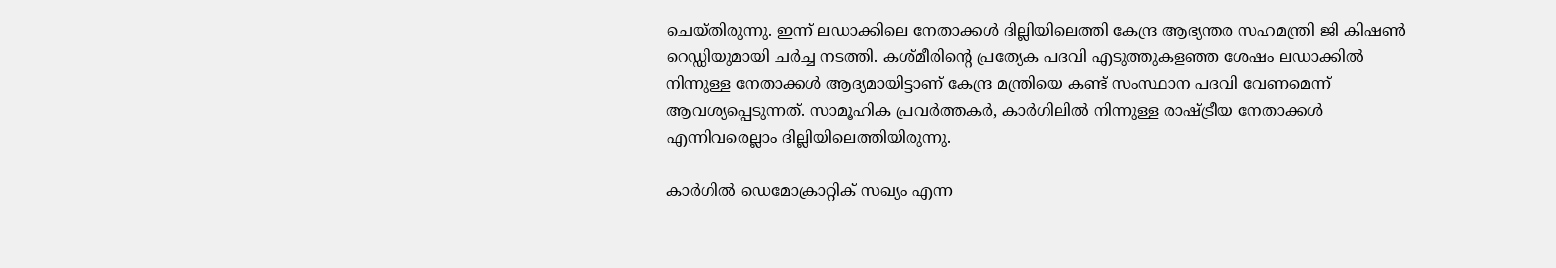ചെയ്തിരുന്നു. ഇന്ന് ലഡാക്കിലെ നേതാക്കള്‍ ദില്ലിയിലെത്തി കേന്ദ്ര ആഭ്യന്തര സഹമന്ത്രി ജി കിഷണ്‍ റെഡ്ഡിയുമായി ചര്‍ച്ച നടത്തി. കശ്മീരിന്റെ പ്രത്യേക പദവി എടുത്തുകളഞ്ഞ ശേഷം ലഡാക്കില്‍ നിന്നുള്ള നേതാക്കള്‍ ആദ്യമായിട്ടാണ് കേന്ദ്ര മന്ത്രിയെ കണ്ട് സംസ്ഥാന പദവി വേണമെന്ന് ആവശ്യപ്പെടുന്നത്. സാമൂഹിക പ്രവര്‍ത്തകര്‍, കാര്‍ഗിലില്‍ നിന്നുള്ള രാഷ്ട്രീയ നേതാക്കള്‍ എന്നിവരെല്ലാം ദില്ലിയിലെത്തിയിരുന്നു.

കാര്‍ഗില്‍ ഡെമോക്രാറ്റിക് സഖ്യം എന്ന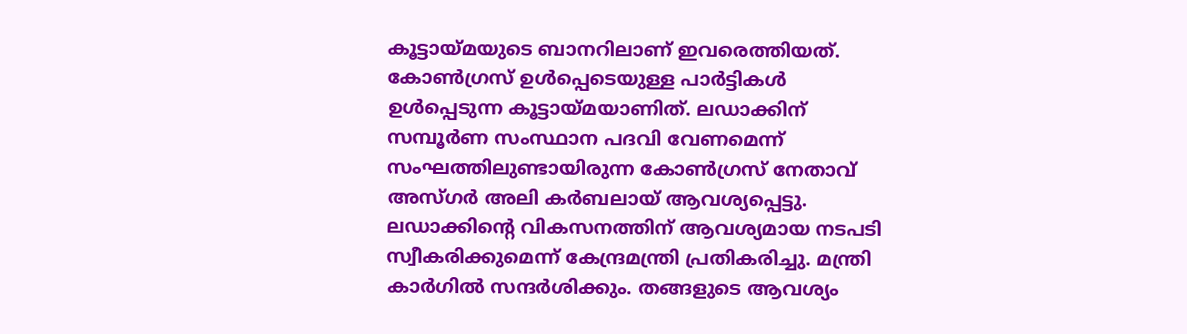കൂട്ടായ്മയുടെ ബാനറിലാണ് ഇവരെത്തിയത്. കോണ്‍ഗ്രസ് ഉള്‍പ്പെടെയുള്ള പാര്‍ട്ടികള്‍ ഉള്‍പ്പെടുന്ന കൂട്ടായ്മയാണിത്. ലഡാക്കിന് സമ്പൂര്‍ണ സംസ്ഥാന പദവി വേണമെന്ന് സംഘത്തിലുണ്ടായിരുന്ന കോണ്‍ഗ്രസ് നേതാവ് അസ്ഗര്‍ അലി കര്‍ബലായ് ആവശ്യപ്പെട്ടു. ലഡാക്കിന്റെ വികസനത്തിന് ആവശ്യമായ നടപടി സ്വീകരിക്കുമെന്ന് കേന്ദ്രമന്ത്രി പ്രതികരിച്ചു. മന്ത്രി കാര്‍ഗില്‍ സന്ദര്‍ശിക്കും. തങ്ങളുടെ ആവശ്യം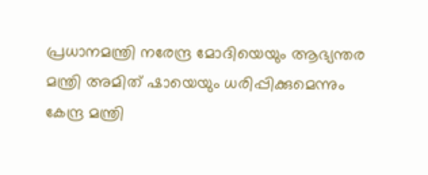പ്രധാനമന്ത്രി നരേന്ദ്ര മോദിയെയും ആഭ്യന്തര മന്ത്രി അമിത് ഷായെയും ധരിപ്പിക്കുമെന്നും കേന്ദ്ര മന്ത്രി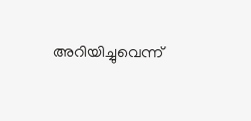അറിയിച്ചുവെന്ന്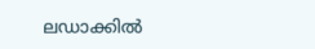ലഡാക്കില്‍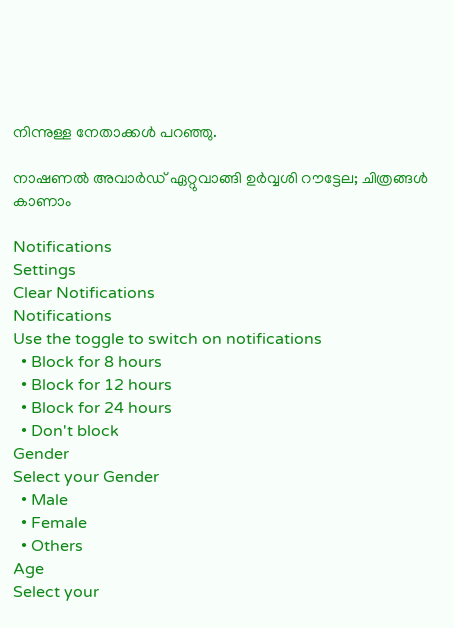നിന്നുള്ള നേതാക്കള്‍ പറഞ്ഞു.

നാഷണല്‍ അവാര്‍ഡ് ഏറ്റുവാങ്ങി ഉര്‍വ്വശി റൗട്ടേല; ചിത്രങ്ങള്‍ കാണാം

Notifications
Settings
Clear Notifications
Notifications
Use the toggle to switch on notifications
  • Block for 8 hours
  • Block for 12 hours
  • Block for 24 hours
  • Don't block
Gender
Select your Gender
  • Male
  • Female
  • Others
Age
Select your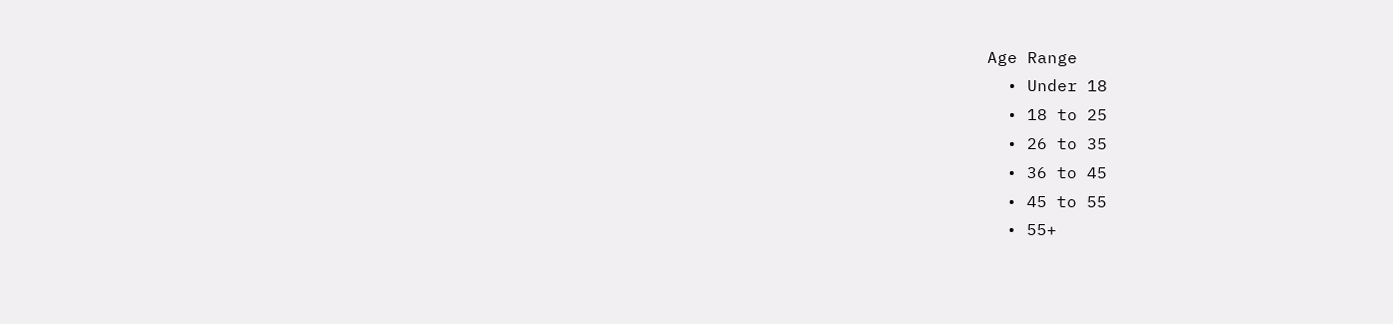Age Range
  • Under 18
  • 18 to 25
  • 26 to 35
  • 36 to 45
  • 45 to 55
  • 55+